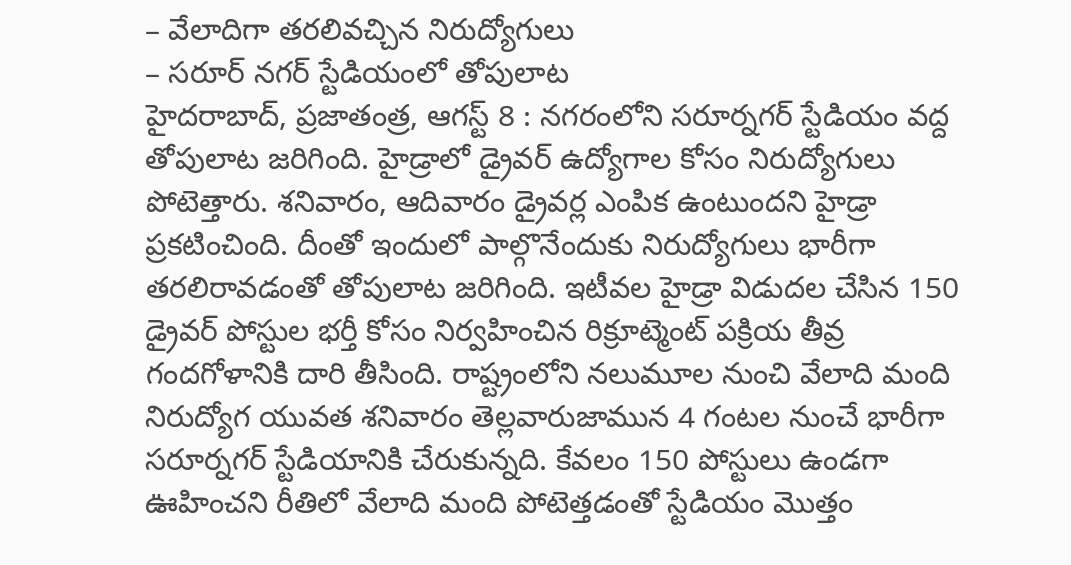– వేలాదిగా తరలివచ్చిన నిరుద్యోగులు
– సరూర్ నగర్ స్టేడియంలో తోపులాట
హైదరాబాద్, ప్రజాతంత్ర, ఆగస్ట్ 8 : నగరంలోని సరూర్నగర్ స్టేడియం వద్ద తోపులాట జరిగింది. హైడ్రాలో డ్రైవర్ ఉద్యోగాల కోసం నిరుద్యోగులు పోటెత్తారు. శనివారం, ఆదివారం డ్రైవర్ల ఎంపిక ఉంటుందని హైడ్రా ప్రకటించింది. దీంతో ఇందులో పాల్గొనేందుకు నిరుద్యోగులు భారీగా తరలిరావడంతో తోపులాట జరిగింది. ఇటీవల హైడ్రా విడుదల చేసిన 150 డ్రైవర్ పోస్టుల భర్తీ కోసం నిర్వహించిన రిక్రూట్మెంట్ పక్రియ తీవ్ర గందగోళానికి దారి తీసింది. రాష్ట్రంలోని నలుమూల నుంచి వేలాది మంది నిరుద్యోగ యువత శనివారం తెల్లవారుజామున 4 గంటల నుంచే భారీగా సరూర్నగర్ స్టేడియానికి చేరుకున్నది. కేవలం 150 పోస్టులు ఉండగా ఊహించని రీతిలో వేలాది మంది పోటెత్తడంతో స్టేడియం మొత్తం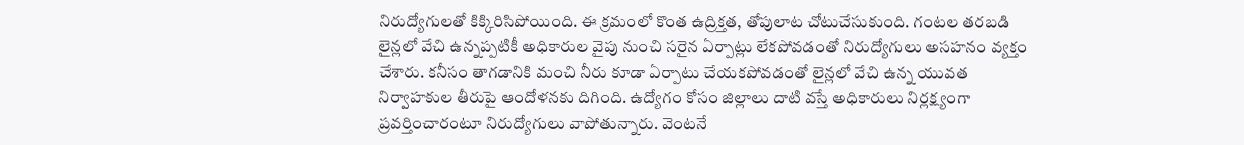నిరుద్యోగులతో కిక్కిరిసిపోయింది. ఈ క్రమంలో కొంత ఉద్రిక్తత, తోపులాట చోటుచేసుకుంది. గంటల తరబడి లైన్లలో వేచి ఉన్నప్పటికీ అధికారుల వైపు నుంచి సరైన ఏర్పాట్లు లేకపోవడంతో నిరుద్యోగులు అసహనం వ్యక్తం చేశారు. కనీసం తాగడానికి మంచి నీరు కూడా ఏర్పాటు చేయకపోవడంతో లైన్లలో వేచి ఉన్న యువత నిర్వాహకుల తీరుపై ఆందోళనకు దిగింది. ఉద్యోగం కోసం జిల్లాలు దాటి వస్తే అధికారులు నిర్లక్ష్యంగా ప్రవర్తించారంటూ నిరుద్యోగులు వాపోతున్నారు. వెంటనే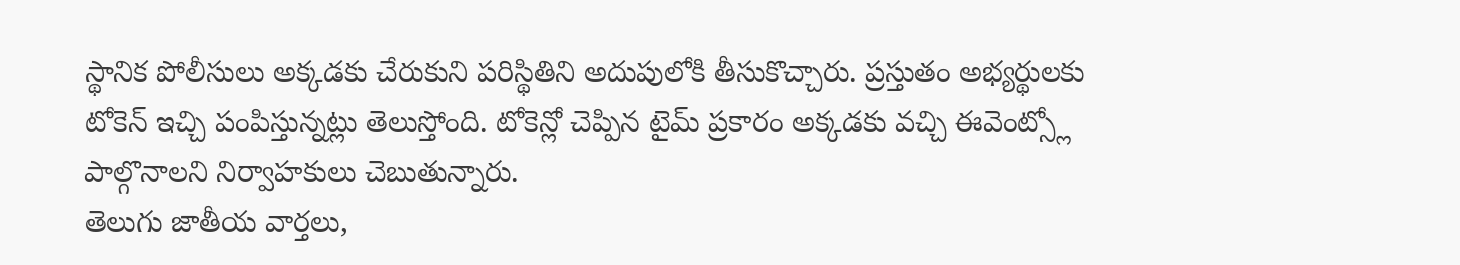స్థానిక పోలీసులు అక్కడకు చేరుకుని పరిస్థితిని అదుపులోకి తీసుకొచ్చారు. ప్రస్తుతం అభ్యర్థులకు టోకెన్ ఇచ్చి పంపిస్తున్నట్లు తెలుస్తోంది. టోకెన్లో చెప్పిన టైమ్ ప్రకారం అక్కడకు వచ్చి ఈవెంట్స్లో పాల్గొనాలని నిర్వాహకులు చెబుతున్నారు.
తెలుగు జాతీయ వార్తలు,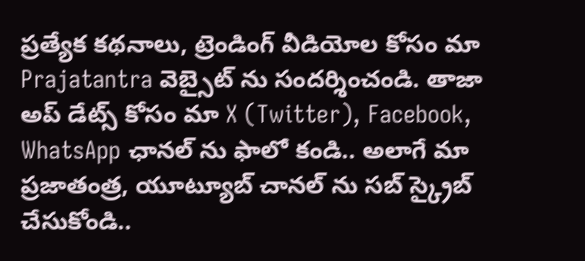ప్రత్యేక కథనాలు, ట్రెండింగ్ వీడియోల కోసం మా Prajatantra వెబ్సైట్ ను సందర్శించండి. తాజా అప్ డేట్స్ కోసం మా X (Twitter), Facebook, WhatsApp ఛానల్ ను ఫాలో కండి.. అలాగే మా ప్రజాతంత్ర, యూట్యూబ్ చానల్ ను సబ్ స్క్రైబ్ చేసుకోండి..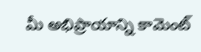మీ అభిప్రాయాన్ని కామెంట్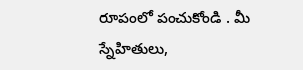రూపంలో పంచుకోండి . మీ స్నేహితులు,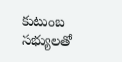కుటుంబ సభ్యులతో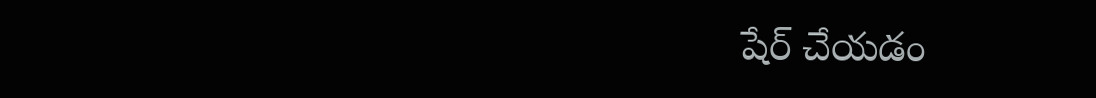షేర్ చేయడం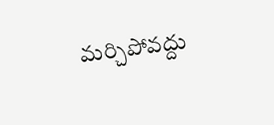మర్చిపోవద్దు